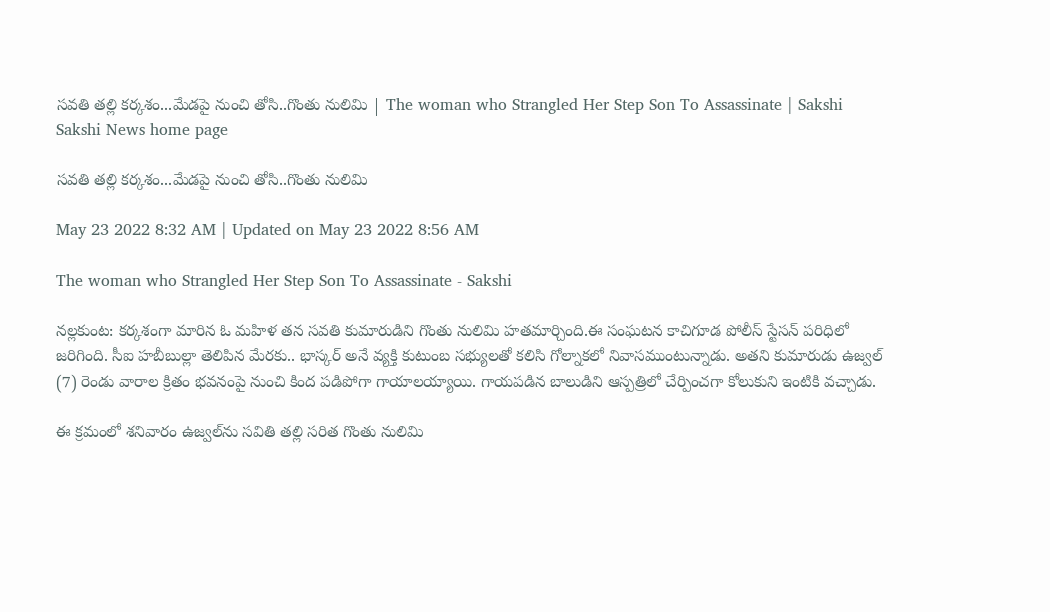సవతి తల్లి కర్కశం...మేడపై నుంచి తోసి..గొంతు నులిమి | The woman who Strangled Her Step Son To Assassinate | Sakshi
Sakshi News home page

సవతి తల్లి కర్కశం...మేడపై నుంచి తోసి..గొంతు నులిమి

May 23 2022 8:32 AM | Updated on May 23 2022 8:56 AM

The woman who Strangled Her Step Son To Assassinate - Sakshi

నల్లకుంట: కర్కశంగా మారిన ఓ మహిళ తన సవతి కుమారుడిని గొంతు నులిమి హతమార్చింది.ఈ సంఘటన కాచిగూడ పోలీస్‌ స్టేసన్‌ పరిధిలో జరిగింది. సీఐ హబీబుల్లా తెలిపిన మేరకు.. భాస్కర్‌ అనే వ్యక్తి కుటుంబ సభ్యులతో కలిసి గోల్నాకలో నివాసముంటున్నాడు. అతని కుమారుడు ఉజ్వల్‌ (7) రెండు వారాల క్రితం భవనంపై నుంచి కింద పడిపోగా గాయాలయ్యాయి. గాయపడిన బాలుడిని ఆస్పత్రిలో చేర్పించగా కోలుకుని ఇంటికి వచ్చాడు.

ఈ క్రమంలో శనివారం ఉజ్వల్‌ను సవితి తల్లి సరిత గొంతు నులిమి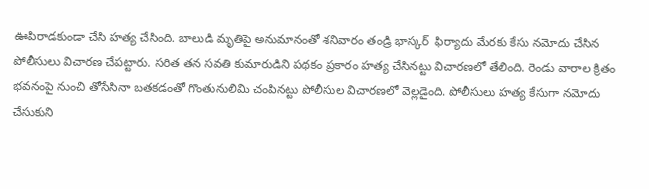ఊపిరాడకుండా చేసి హత్య చేసింది. బాలుడి మృతిపై అనుమానంతో శనివారం తండ్రి భాస్కర్‌  ఫిర్యాదు మేరకు కేసు నమోదు చేసిన పోలీసులు విచారణ చేపట్టారు. సరిత తన సవతి కుమారుడిని పథకం ప్రకారం హత్య చేసినట్టు విచారణలో తేలింది. రెండు వారాల క్రితం భవనంపై నుంచి తోసేసినా బతకడంతో గొంతునులిమి చంపినట్టు పోలీసుల విచారణలో వెల్లడైంది. పోలీసులు హత్య కేసుగా నమోదు చేసుకుని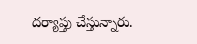దర్యాప్తు చేస్తున్నారు.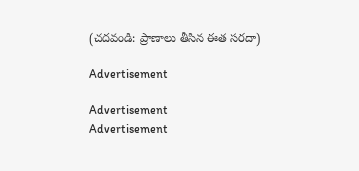(చదవండి: ప్రాణాలు తీసిన ఈత సరదా)

Advertisement

Advertisement
Advertisement